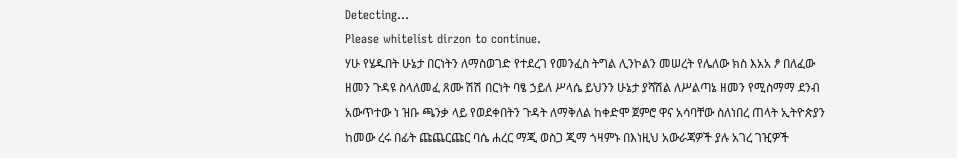Detecting...
Please whitelist dirzon to continue.
ሃሁ የሄዱበት ሁኔታ በርነትን ለማስወገድ የተደረገ የመንፈስ ትግል ሊንኮልን መሠረት የሌለው ክስ እአአ ፆ በለፈው ዘመን ጉዳዩ ስላለመፈ ጸሙ ሽሽ በርነት ባፄ ኃይለ ሥላሴ ይህንን ሁኔታ ያሻሽል ለሥልጣኔ ዘመን የሚስማማ ደንብ አውጥተው ነ ዝቡ ጫንቃ ላይ የወደቀበትን ጉዳት ለማቅለል ከቀድሞ ጀምሮ ዋና አሳባቸው ስለነበረ ጠላት ኢትዮጵያን ከመው ረሩ በፊት ጩጨርጩር ባሴ ሐረር ማጂ ወስጋ ጂማ ጎዛምኑ በእነዚህ አውራጃዎች ያሉ አገረ ገዢዎች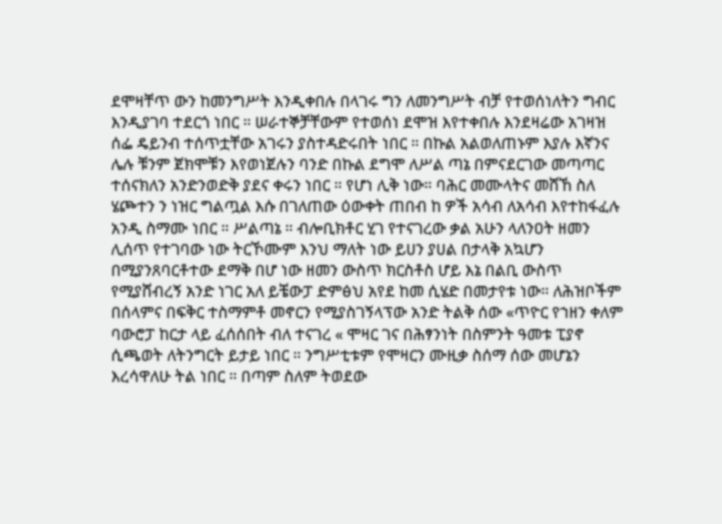ደሞዛቸጥ ውን ከመንግሥት እንዲቀበሉ በላገሩ ግን ለመንግሥት ብቻ የተወሰነለትን ግብር እንዲያገባ ተደርጎ ነበር ። ሠራተኞቻቸውም የተወሰነ ደሞዝ እየተቀበሉ እንደዛሬው አገዛዝ ሰፌ ዴይንብ ተሰጥቷቸው አገሩን ያስተዳድሩበት ነበር ። በኩል አልወለጠኑም እያሉ እኛንና ሌሉ ቹንም ጀክሞቹን እየወነጀሉን ባንድ በኩል ደግሞ ለሥል ጣኔ በምናደርገው መጣጣር ተሰናክለን አንድንወድቅ ያደና ቀሩን ነበር ። የሆነ ሊቅ ነው። ባሕር መሙላትና መሸኸ ስለ ሄጮተን ን ነዝር ግልጧል እሱ በገለጠው ዕውቀት ጠበብ ከ ዎች አሳብ ለአሳብ እየተከፋፈሉ አንዲ ስማሙ ነበር ። ሥልጣኔ ። ብሎቢክቶር ሂገ የተናገረው ቃል አሁን ላለንዐት ዘመን ሊሰጥ የተገባው ነው ትርኾሙም እንህ ማለት ነው ይሀን ያሀል በታላቅ አኳሆን በሚያንጸባርቶተው ደማቅ በሆ ነው ዘመን ውስጥ ክርስቶስ ሆይ እኔ በልቢ ውስጥ የሚያሸብረኝ አንድ ነገር አለ ይቼውፓ ድምፅህ አየደ ከመ ሲሄድ በመታየቱ ነው። ለሕዝቦችም በሰላምና በፍቅር ተስማምቶ መኖርን የሚያስገኝላፕው አንድ ትልቅ ሰው «ጥዮር የኀዘን ቀለም ባውሮፓ ከርታ ላይ ፈሰሰበት ብለ ተናገረ « ሞዛር ገና በሕፃንነት በስምንት ዓመቱ ፒያኖ ሲጫወት ለትንግርት ይታይ ነበር ። ንግሥቲቱም የሞዛርን ሙዚቃ ስሰማ ሰው መሆኔን እረሳዋለሁ ትል ነበር ። በጣም ስለም ትወደው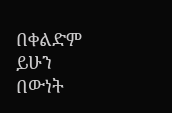በቀልድም ይሁን በውነት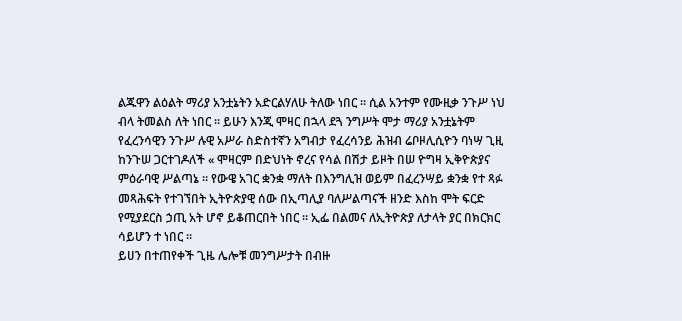ልጁዋን ልዕልት ማሪያ አንቷኔትን አድርልሃለሁ ትለው ነበር ። ሲል አንተም የሙዚቃ ንጉሥ ነህ ብላ ትመልስ ለት ነበር ። ይሁን እንጂ ሞዛር በኋላ ደጓ ንግሥት ሞታ ማሪያ አንቷኔትም የፈረንሳዊን ንጉሥ ሉዊ አሥራ ስድስተኛን አግብታ የፈረሳንይ ሕዝብ ሬቦዞሊሲዮን ባነሣ ጊዚ ከንጉሠ ጋርተገዶለች « ሞዛርም በድህነት ኖረና የሳል በሽታ ይዞት በሠ ዮግዛ ኢቅዮጵያና ምዕራባዊ ሥልጣኔ ። የውዌ አገር ቋንቋ ማለት በእንግሊዝ ወይም በፈረንሣይ ቋንቋ የተ ጻፉ መጻሕፍት የተገኘበት ኢትዮጵያዊ ሰው በኢጣሊያ ባለሥልጣናች ዘንድ እስከ ሞት ፍርድ የሚያደርስ ኃጢ አት ሆኖ ይቆጠርበት ነበር ። ኢፌ በልመና ለኢትዮጵያ ለታላት ያር በክርክር ሳይሆን ተ ነበር ።
ይሀን በተጠየቀች ጊዜ ሌሎቹ መንግሥታት በብዙ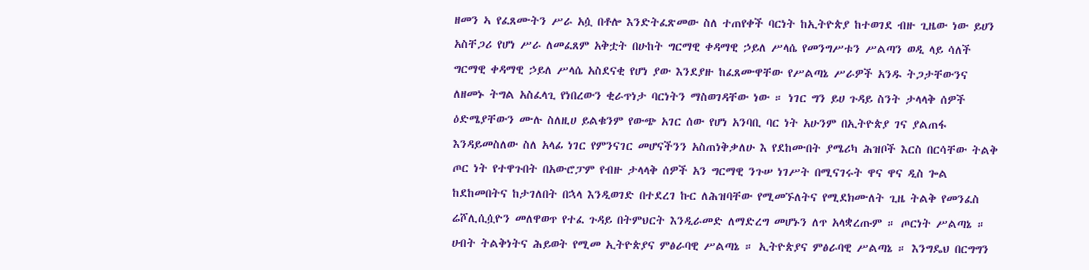ዘመን ኣ የፈጸሙትን ሥራ አሷ በቶሎ እንድትፈጽመው ስለ ተጠየቀች ባርነት ከኢትዮጵያ ከተወገደ ብዙ ጊዜው ነው ይሀን አስቸጋሪ የሆነ ሥራ ለመፈጸም አቅቷት በሁከት ግርማዊ ቀዳማዊ ኃይለ ሥላሴ የመንግሥቱን ሥልጣን ወዲ ላይ ሳለች ግርማዊ ቀዳማዊ ኃይለ ሥላሴ አስደናቂ የሆነ ያው እንደያዙ ከፈጸሙዋቸው የሥልጣኔ ሥራዎች አንዱ ትጋታቸውንና ለዘመኑ ትግል አስፈላጊ የነበረውን ቂራጥነታ ባርነትን ማስወገዳቸው ነው ። ነገር ግን ይሀ ጉዳይ ስንት ታላላቅ ሰዎች ዕድሜያቸውን ሙሉ ስለዚሀ ይልቁንም የውጭ አገር ሰው የሆነ አንባቢ ባር ነት አሁንም በኢትዮጵያ ገና ያልጠፋ እንዳይመስለው ስለ አላፊ ነገር የምንናገር መሆናችንን አስጠነቅቃለሁ እ የደከሙበት ያሜሪካ ሕዝቦች እርስ በርሳቸው ትልቅ ጦር ነት የተዋጉበት በአውሮፓም የብዙ ታላላቅ ሰዎች አን ግርማዊ ንጉሠ ነገሥት በሚናገሩት ዋና ዋና ዲስ ጐል ከደከመበትና ከታገለበት በኋላ እንዲወገድ በተደረገ ኩር ለሕዝባቸው የሚመኙለትና የሚደክሙለት ጊዜ ትልቅ የመንፈስ ሬሾሊሲሷዮን መለዋወጥ የተፈ ጉዳይ በትምህርት እንዲራመድ ለማድረግ መሆኑን ለጥ አላቋረጡም ። ጦርነት ሥልጣኔ ። ሀብት ትልቅነትና ሕይወት የሚመ ኢትዮጵያና ምፅራባዊ ሥልጣኔ ። ኢትዮጵያና ምፅራባዊ ሥልጣኔ ። እንግዴህ በርግግን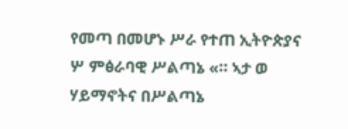የመጣ በመሆኑ ሥራ የተጠ ኢትዮጵያና ሦ ምፅራባዊ ሥልጣኔ «። ኣታ ወ ሃይማኖትና በሥልጣኔ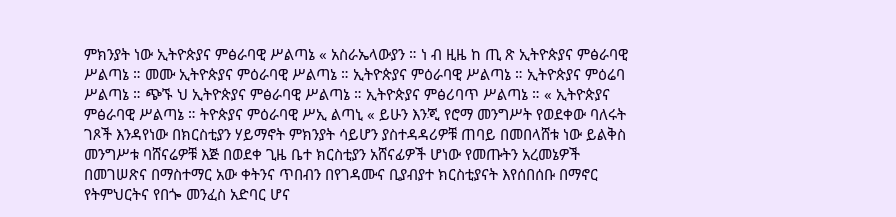ምክንያት ነው ኢትዮጵያና ምፅራባዊ ሥልጣኔ « አስራኤላውያን ። ነ ብ ዚዜ ከ ጢ ጽ ኢትዮጵያና ምፅራባዊ ሥልጣኔ ። መሙ ኢትዮጵያና ምዕራባዊ ሥልጣኔ ። ኢትዮጵያና ምዕራባዊ ሥልጣኔ ። ኢትዮጵያና ምዕሬባ ሥልጣኔ ። ጭኙ ህ ኢትዮጵያና ምፅራባዊ ሥልጣኔ ። ኢትዮጵያና ምፅሪባጥ ሥልጣኔ ። « ኢትዮጵያና ምፅራባዊ ሥልጣኔ ። ትዮጵያና ምዕራባዊ ሥኢ ልጣኒ « ይሁን እንጂ የሮማ መንግሥት የወደቀው ባለሩት ገጾች እንዳየነው በክርስቲያን ሃይማኖት ምክንያት ሳይሆን ያስተዳዳሪዎቹ ጠባይ በመበላሸቱ ነው ይልቅስ መንግሥቱ ባሸናሬዎቹ እጅ በወደቀ ጊዜ ቤተ ክርስቲያን አሸናፊዎች ሆነው የመጡትን አረመኔዎች በመገሠጽና በማስተማር አው ቀትንና ጥበብን በየገዳሙና ቢያብያተ ክርስቲያናት እየሰበሰቡ በማኖር የትምህርትና የበጐ መንፈስ አድባር ሆና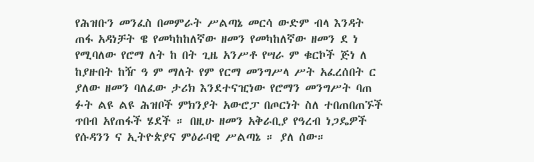የሕዝቡን መንፈስ በመምራት ሥልጣኔ መርሳ ውድም ብላ እንዳት ጠፋ አዳነቻት ዌ የመካከከለኛው ዘመን የመካከለኛው ዘመን ደ ነ የሚባለው የሮማ ለት ከ በት ጊዜ አንሥቶ የሣራ ም ቁርኮች ጅነ ለ ከያዙበት ከዥ ዓ ም ማለት የም የርማ መንግሥላ ሥት አፈረሰበት ር ያለው ዘመን ባለፈው ታሪክ እንደተናዢነው የሮማን መንግሥት ባጠ ፉት ልዩ ልዩ ሕዝቦች ምክንያት አውሮፓ በጦርነት ስለ ተበጠበጠኙች ጥበብ አየጠፋች ሄደች ። በዚሁ ዘመን አቅራቢያ የዓረብ ነጋዴዎች የሱዳንን ና ኢትዮጵያና ምዕራባዊ ሥልጣኔ ። ያለ ሰው።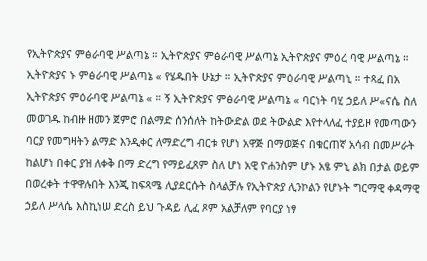የኢትዮጵያና ምፅራባዊ ሥልጣኔ ። ኢትዮጵያና ምፅራባዊ ሥልጣኔ ኢትዮጵያና ምዕረ ባዊ ሥልጣኔ ። ኢትዮጵያና ኑ ምፅራባዊ ሥልጣኔ « የሄዱበት ሁኔታ ። ኢትዮጵያና ምዕራባዊ ሥልጣኒ ። ተጻፈ በአ ኢትዮጵያና ምዕራባዊ ሥልጣኔ « ። ኝ ኢትዮጵያና ምፅራባዊ ሥልጣኔ « ባርነት ባሂ ኃይለ ሥ«ናሴ ስለ መወገዱ ከብዙ ዘመን ጀምሮ በልማድ ሰንሰለት ከትውድል ወደ ትውልድ እየተላለፈ ተያይዞ የመጣውን ባርያ የመግዛትን ልማድ እንዲቀር ለማድረግ ብርቱ የሆነ አዋጅ በማወጅና በቁርጠኛ አሳብ በመሥራት ከልሆነ በቀር ያዝ ለቀቅ በማ ድረግ የማይፈጸም ስለ ሆነ አዊ ዮሐንስም ሆኑ አፄ ምኒ ልክ በታል ወይም በወረቀት ተዋዋሉበት እንጂ ከፍጻሜ ሊያደርሱት ስላልቻሉ የኢትዮጵያ ሊንኮልን የሆኑት ግርማዊ ቀዳማዊ ኃይለ ሥላሴ እስኪነሠ ድረስ ይህ ጉዳይ ሊፈ ጾም አልቻለም የባርያ ነፃ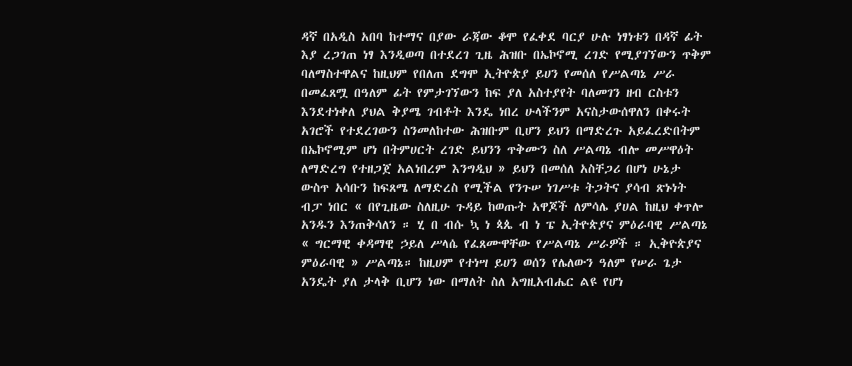ዳኛ በአዲስ አበባ ከተማና በያው ራጃው ቆሞ የፈቀደ ባርያ ሁሉ ነፃነቱን በዳኛ ፊት እያ ረጋገጠ ነፃ እንዲወጣ በተደረገ ጊዜ ሕዝቡ በኤኮኖሚ ረገድ የሚያገኘውን ጥቅም ባለማስተዋልና ከዚህም የበለጠ ደግሞ ኢትዮጵያ ይሀን የመሰለ የሥልጣኔ ሥራ በመፈጸሟ በዓለም ፊት የምታገኘውን ከፍ ያለ አስተያየት ባለመገን ዘብ ርስቱን እንደተነቀለ ያህል ቅያሜ ገብቶት እንዴ ነበረ ሁላችንም አናስታውሰዋለን በቀሩት አገሮች የተደረገውን ስንመለከተው ሕዝቡም ቢሆን ይህን በማድረጉ አይፈረድበትም በኤኮኖሚም ሆነ በትምሀርት ረገድ ይህንን ጥቅሙን ስለ ሥልጣኔ ብሎ መሥዋዕት ለማድረግ የተዘጋጀ አልነበረም እንግዲህ » ይህን በመሰለ አስቸጋሪ በሆነ ሁኔታ ውስጥ አሳቡን ከፍጸሜ ለማድረስ የሚችል የንጉሠ ነገሥቱ ትጋትና ያሳብ ጽኑነት ብፓ ነበር « በየጊዜው ስለዚሁ ጉዳይ ከወጡት አዋጆች ለምሳሌ ያሀል ከዚህ ቀጥሎ አንዱን እንጠቅሳለን ። ሂ በ ብሱ ኳ ነ ጳጴ ብ ነ ፔ ኢትዮጵያና ምዕራባዊ ሥልጣኔ « ግርማዊ ቀዳማዊ ኃይለ ሥላሴ የፈጸሙዋቸው የሥልጣኔ ሥራዎች ። ኢቅዮጵያና ምዕራባዊ » ሥልጣኔ። ከዚሀም የተነሣ ይሀን ወሰን የሌለውን ዓለም የሠራ ጌታ አንዴት ያለ ታላቅ ቢሆን ነው በማለት ስለ አግዚአብሔር ልዩ የሆነ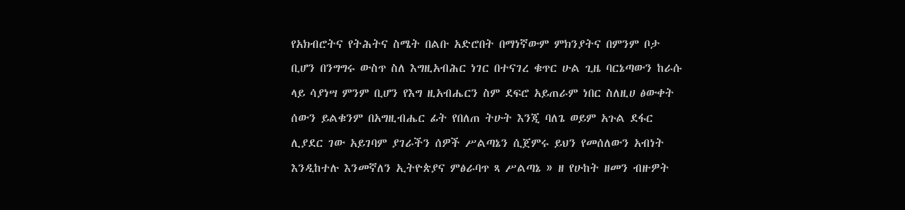የአክብሮትና የትሕትና ስሜት በልቡ አድሮበት በማነኛውም ምክንያትና በምንም ቦታ ቢሆን በንግግሩ ውስጥ ስለ እግዚአብሕር ነገር በተናገረ ቁጥር ሁል ጊዜ ባርኔጣውን ከራሱ ላይ ሳያነሣ ምንም ቢሆን የእግ ዚአብሔርን ስም ደፍሮ አይጠራም ነበር ስለዚሀ ፅውቀት ሰውን ይልቁንም በአግዚብሔር ፊት የበለጠ ትሁት እንጂ ባለጌ ወይም አጉል ደፋር ሊያደር ገው አይገባም ያገራችን ሰዎች ሥልጣኔን ሲጀምሩ ይህን የመሰለውን አብነት እንዲከተሉ እንመኛለን ኢትዮጵያና ምፅራባጥ ጻ ሥልጣኔ » ዘ የሁከት ዘመን ብዙዎት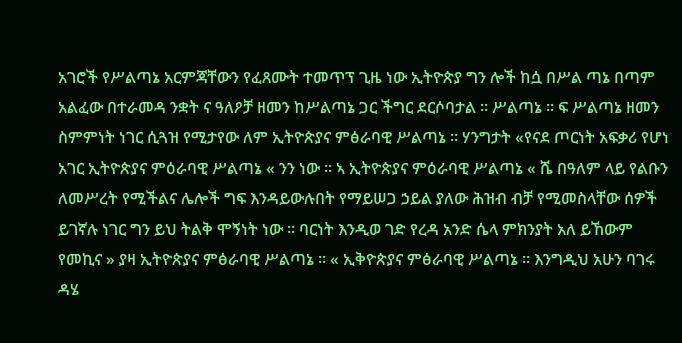አገሮች የሥልጣኔ አርምጃቸውን የፈጸሙት ተመጥፕ ጊዜ ነው ኢትዮጵያ ግን ሎች ከሷ በሥል ጣኔ በጣም አልፈው በተራመዳ ንቋት ና ዓለዖቻ ዘመን ከሥልጣኔ ጋር ችግር ደርሶባታል ። ሥልጣኔ ። ፍ ሥልጣኔ ዘመን ስምምነት ነገር ሲጓዝ የሚታየው ለም ኢትዮጵያና ምፅራባዊ ሥልጣኔ ። ሃንግታት «የናደ ጦርነት አፍቃሪ የሆነ አገር ኢትዮጵያና ምዕራባዊ ሥልጣኔ « ንን ነው ። ኣ ኢትዮጵያና ምዕራባዊ ሥልጣኔ « ሼ በዓለም ላይ የልቡን ለመሥረት የሚችልና ሌሎች ግፍ እንዳይውሉበት የማይሠጋ ኃይል ያለው ሕዝብ ብቻ የሚመስላቸው ሰዎች ይገኛሉ ነገር ግን ይህ ትልቅ ሞኝነት ነው ። ባርነት እንዲወ ገድ የረዳ አንድ ሴላ ምክንያት አለ ይኸውም የመኪና » ያዛ ኢትዮጵያና ምፅራባዊ ሥልጣኔ ። « ኢቅዮጵያና ምፅራባዊ ሥልጣኔ ። እንግዲህ አሁን ባገሩ ዳሄ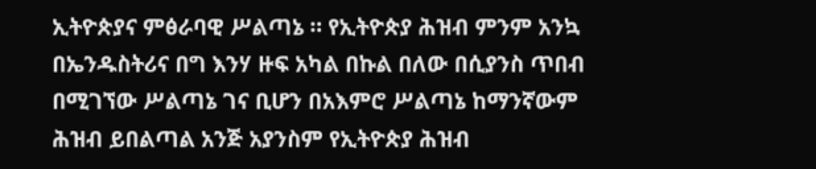ኢትዮጵያና ምፅራባዊ ሥልጣኔ ። የኢትዮጵያ ሕዝብ ምንም አንኳ በኤንዱስትሪና በግ እንሃ ዙፍ አካል በኩል በለው በሲያንስ ጥበብ በሚገኘው ሥልጣኔ ገና ቢሆን በአእምሮ ሥልጣኔ ከማንኛውም ሕዝብ ይበልጣል አንጅ አያንስም የኢትዮጵያ ሕዝብ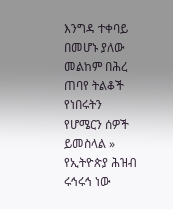እንግዳ ተቀባይ በመሆኑ ያለው መልከም በሕረ ጠባየ ትልቆች የነበሩትን የሆሜርን ሰዎች ይመስላል » የኢትዮጵያ ሕዝብ ሩኅሩኅ ነው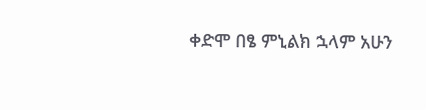ቀድሞ በፄ ምኒልክ ኋላም አሁን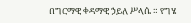በግርማዊ ቀዳማዊ ኃይለ ሥላሴ ። የግሄ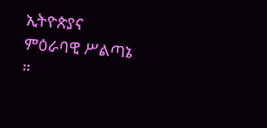ኢትዮጵያና ምዕራባዊ ሥልጣኔ ።